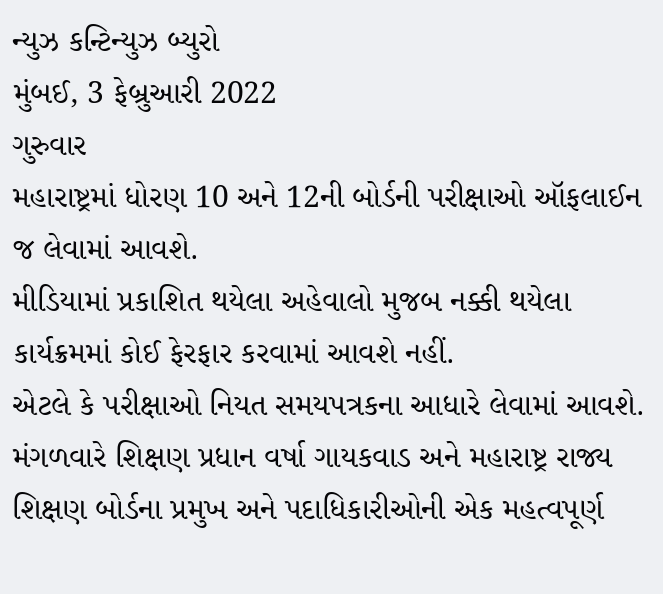ન્યુઝ કન્ટિન્યુઝ બ્યુરો
મુંબઈ, 3 ફેબ્રુઆરી 2022
ગુરુવાર
મહારાષ્ટ્રમાં ધોરણ 10 અને 12ની બોર્ડની પરીક્ષાઓ ઑફલાઈન જ લેવામાં આવશે.
મીડિયામાં પ્રકાશિત થયેલા અહેવાલો મુજબ નક્કી થયેલા કાર્યક્રમમાં કોઈ ફેરફાર કરવામાં આવશે નહીં.
એટલે કે પરીક્ષાઓ નિયત સમયપત્રકના આધારે લેવામાં આવશે.
મંગળવારે શિક્ષણ પ્રધાન વર્ષા ગાયકવાડ અને મહારાષ્ટ્ર રાજ્ય શિક્ષણ બોર્ડના પ્રમુખ અને પદાધિકારીઓની એક મહત્વપૂર્ણ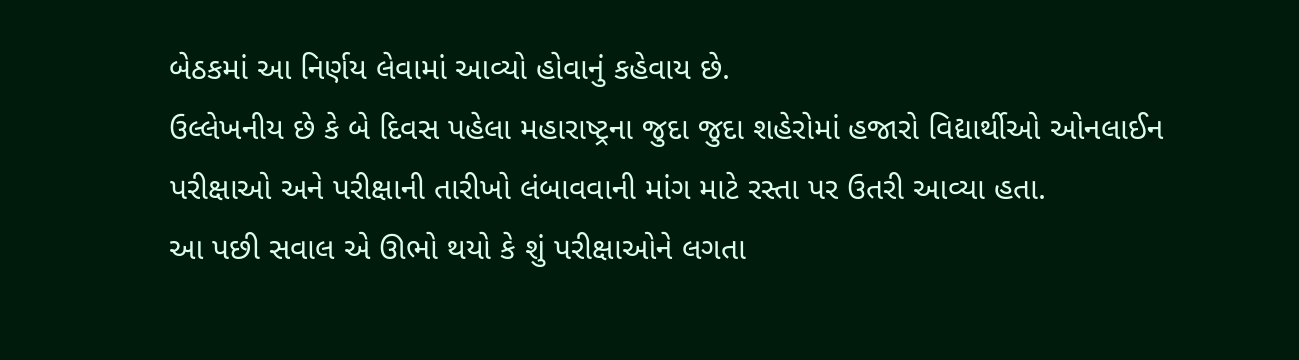બેઠકમાં આ નિર્ણય લેવામાં આવ્યો હોવાનું કહેવાય છે.
ઉલ્લેખનીય છે કે બે દિવસ પહેલા મહારાષ્ટ્રના જુદા જુદા શહેરોમાં હજારો વિદ્યાર્થીઓ ઓનલાઈન પરીક્ષાઓ અને પરીક્ષાની તારીખો લંબાવવાની માંગ માટે રસ્તા પર ઉતરી આવ્યા હતા.
આ પછી સવાલ એ ઊભો થયો કે શું પરીક્ષાઓને લગતા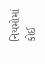નિયમોમાં કોઈ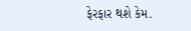ફેરફાર થશે કેમ.